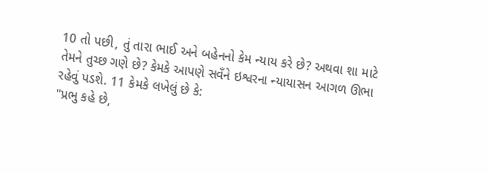10 તો પછી, તું તારા ભાઈ અને બહેનનો કેમ ન્યાય કરે છે? અથવા શા માટે તેમને તુચ્છ ગણે છે? કેમકે આપણે સવઁને ઇશ્વરના ન્યાયાસન આગળ ઊભા રહેવું પડશે. 11 કેમકે લખેલું છે કે:
"પ્રભુ કહે છે,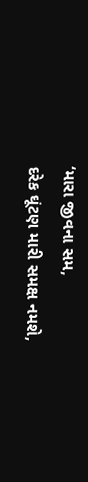‘મારા જીવના સમ,
દરેક ઘૂંટણ મારી સમક્ષ નમશે,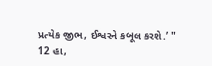પ્રત્યેક જીભ, ઈશ્વરને કબૂલ કરશે.’ "
12 હા,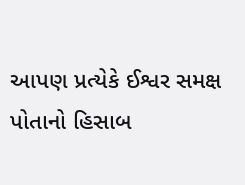આપણ પ્રત્યેકે ઈશ્વર સમક્ષ પોતાનો હિસાબ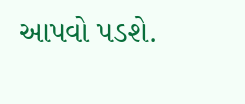આપવો પડશે.